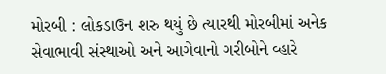મોરબી : લોકડાઉન શરુ થયું છે ત્યારથી મોરબીમાં અનેક સેવાભાવી સંસ્થાઓ અને આગેવાનો ગરીબોને વ્હારે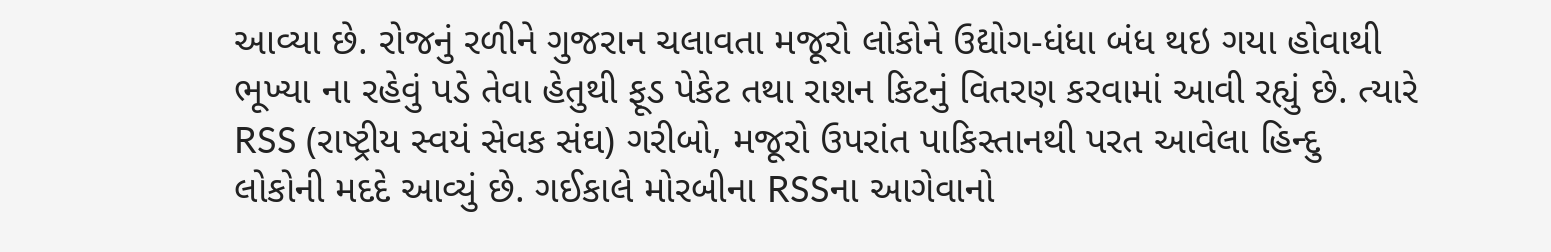આવ્યા છે. રોજનું રળીને ગુજરાન ચલાવતા મજૂરો લોકોને ઉદ્યોગ-ધંધા બંધ થઇ ગયા હોવાથી ભૂખ્યા ના રહેવું પડે તેવા હેતુથી ફૂડ પેકેટ તથા રાશન કિટનું વિતરણ કરવામાં આવી રહ્યું છે. ત્યારે RSS (રાષ્ટ્રીય સ્વયં સેવક સંઘ) ગરીબો, મજૂરો ઉપરાંત પાકિસ્તાનથી પરત આવેલા હિન્દુ લોકોની મદદે આવ્યું છે. ગઈકાલે મોરબીના RSSના આગેવાનો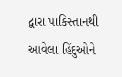દ્વારા પાકિસ્તાનથી આવેલા હિંદુઓને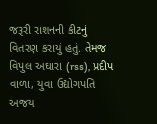જરૂરી રાશનની કીટનું વિતરણ કરાયું હતું. તેમજ વિપુલ અઘારા (rss), પ્રદીપ વાળા, યુવા ઉદ્યોગપતિ અજય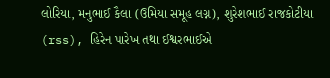લોરિયા, મનુભાઈ કૈલા (ઉમિયા સમૂહ લગ્ન), શુરેશભાઈ રાજકોટીયા (rss), હિરેન પારેખ તથા ઈશ્વરભાઈએ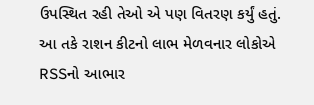ઉપસ્થિત રહી તેઓ એ પણ વિતરણ કર્યું હતું. આ તકે રાશન કીટનો લાભ મેળવનાર લોકોએ RSSનો આભાર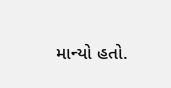માન્યો હતો.